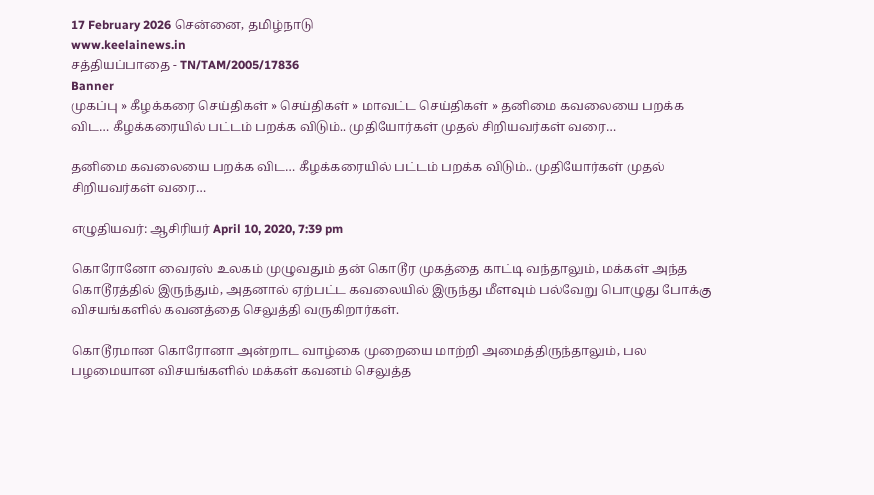17 February 2026 சென்னை, தமிழ்நாடு
www.keelainews.in
சத்தியப்பாதை - TN/TAM/2005/17836
Banner
முகப்பு » கீழக்கரை செய்திகள் » செய்திகள் » மாவட்ட செய்திகள் » தனிமை கவலையை பறக்க விட… கீழக்கரையில் பட்டம் பறக்க விடும்.. முதியோர்கள் முதல் சிறியவர்கள் வரை…

தனிமை கவலையை பறக்க விட… கீழக்கரையில் பட்டம் பறக்க விடும்.. முதியோர்கள் முதல் சிறியவர்கள் வரை…

எழுதியவர்: ஆசிரியர் April 10, 2020, 7:39 pm

கொரோனோ வைரஸ் உலகம் முழுவதும் தன் கொடூர முகத்தை காட்டி வந்தாலும், மக்கள் அந்த கொடூரத்தில் இருந்தும், அதனால் ஏற்பட்ட கவலையில் இருந்து மீளவும் பல்வேறு பொழுது போக்கு விசயங்களில் கவனத்தை செலுத்தி வருகிறார்கள்.

கொடூரமான கொரோனா அன்றாட வாழ்கை முறையை மாற்றி அமைத்திருந்தாலும், பல பழமையான விசயங்களில் மக்கள் கவனம் செலுத்த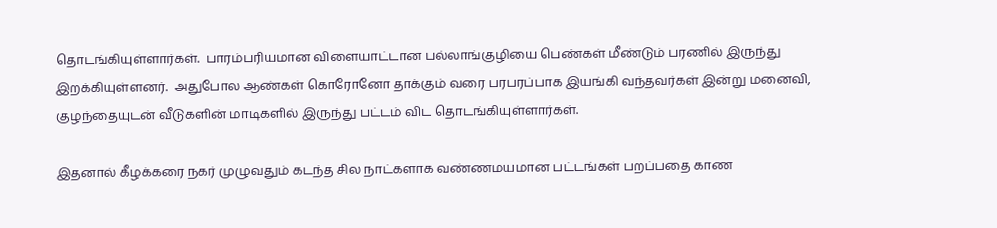தொடங்கியுள்ளார்கள்.  பாரம்பரியமான விளையாட்டான பல்லாங்குழியை பெண்கள் மீண்டும் பரணில் இருந்து இறக்கியுள்ளனர்.  அதுபோல ஆண்கள் கொரோனோ தாக்கும் வரை பரபரப்பாக இயங்கி வந்தவர்கள் இன்று மனைவி, குழந்தையுடன் வீடுகளின் மாடிகளில் இருந்து பட்டம் விட தொடங்கியுள்ளார்கள்.

இதனால் கீழக்கரை நகர் முழுவதும் கடந்த சில நாட்களாக வண்ணமயமான பட்டங்கள் பறப்பதை காண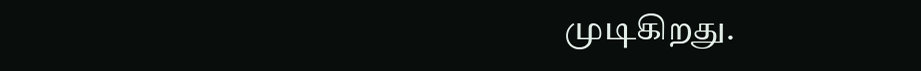முடிகிறது.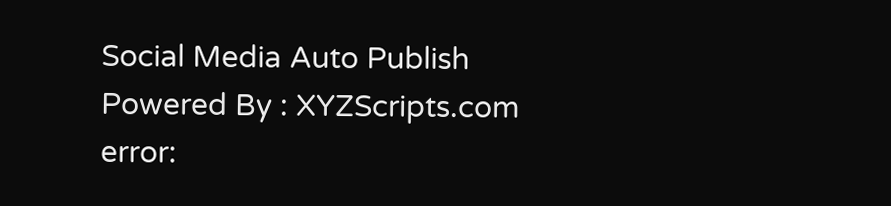Social Media Auto Publish Powered By : XYZScripts.com
error: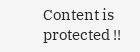Content is protected !!